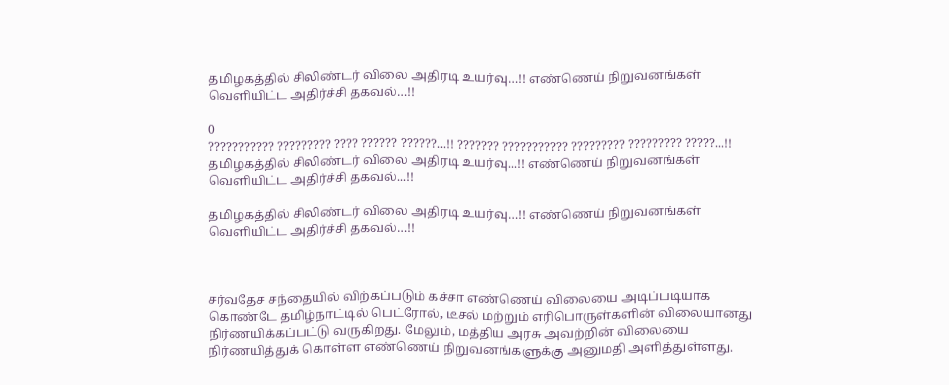தமிழகத்தில் சிலிண்டர் விலை அதிரடி உயர்வு…!! எண்ணெய் நிறுவனங்கள் வெளியிட்ட அதிர்ச்சி தகவல்…!!

0
??????????? ????????? ???? ?????? ??????...!! ??????? ??????????? ????????? ????????? ?????...!!
தமிழகத்தில் சிலிண்டர் விலை அதிரடி உயர்வு...!! எண்ணெய் நிறுவனங்கள் வெளியிட்ட அதிர்ச்சி தகவல்...!!

தமிழகத்தில் சிலிண்டர் விலை அதிரடி உயர்வு…!! எண்ணெய் நிறுவனங்கள் வெளியிட்ட அதிர்ச்சி தகவல்…!!



சர்வதேச சந்தையில் விற்கப்படும் கச்சா எண்ணெய் விலையை அடிப்படியாக கொண்டே தமிழ்நாட்டில் பெட்ரோல், டீசல் மற்றும் எரிபொருள்களின் விலையானது நிர்ணயிக்கப்பட்டு வருகிறது. மேலும், மத்திய அரசு அவற்றின் விலையை நிர்ணயித்துக் கொள்ள எண்ணெய் நிறுவனங்களுக்கு அனுமதி அளித்துள்ளது.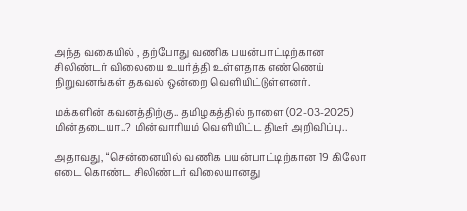அந்த வகையில் , தற்போது வணிக பயன்பாட்டிற்கான சிலிண்டர் விலையை உயர்த்தி உள்ளதாக எண்ணெய் நிறுவனங்கள் தகவல் ஒன்றை வெளியிட்டுள்ளனர்.

மக்களின் கவனத்திற்கு.. தமிழகத்தில் நாளை (02-03-2025) மின்தடையா..? மின்வாரியம் வெளியிட்ட திடீர் அறிவிப்பு..

அதாவது, “சென்னையில் வணிக பயன்பாட்டிற்கான 19 கிலோ எடை கொண்ட சிலிண்டர் விலையானது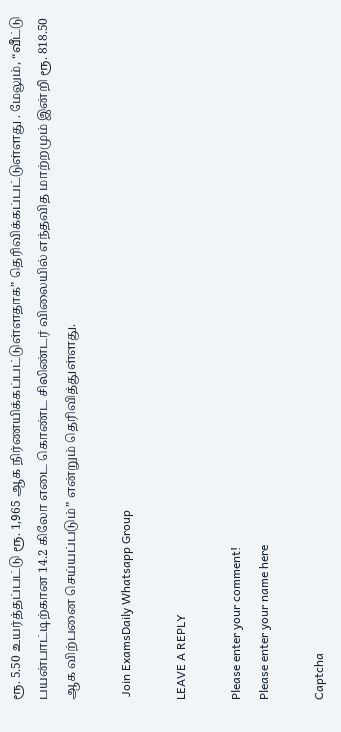ரூ. 5.50 உயர்த்தப்பட்டு ரூ. 1,965 ஆக நிர்ணயிக்கப்பட்டுள்ளதாக” தெரிவிக்கப்பட்டுள்ளது . மேலும், “வீட்டு பயன்பாட்டிற்கான 14.2 கிலோ எடை கொண்ட சிலிண்டர் விலையில் எந்தவித மாற்றமும் இன்றி ரூ. 818.50 ஆக விற்பனை செய்யப்படும்” என்றும் தெரிவித்துள்ளது.

 Join ExamsDaily Whatsapp Group

LEAVE A REPLY

Please enter your comment!
Please enter your name here

Captcha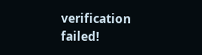verification failed!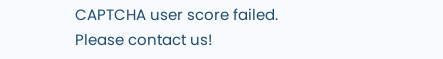CAPTCHA user score failed. Please contact us!